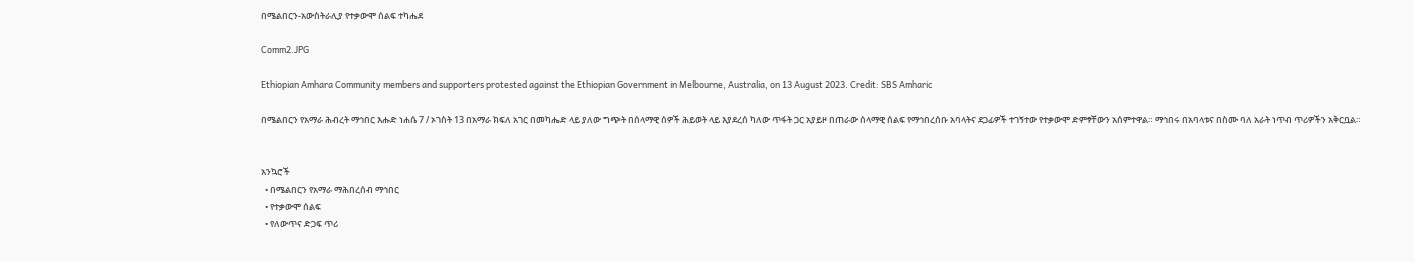በሜልበርን-አውስትራሊያ የተቃውሞ ሰልፍ ተካሔደ

Comm2.JPG

Ethiopian Amhara Community members and supporters protested against the Ethiopian Government in Melbourne, Australia, on 13 August 2023. Credit: SBS Amharic

በሜልበርን የአማራ ሕብረት ማኅበር እሑድ ነሐሴ 7 / ኦገስት 13 በአማራ ክፍለ አገር በመካሔድ ላይ ያለው ግጭት በሰላማዊ ሰዎች ሕይወት ላይ እያደረሰ ካለው ጥፋት ጋር አያይዞ በጠራው ሰላማዊ ሰልፍ የማኅበረሰቡ አባላትና ደጋፊዎች ተገኝተው የተቃውሞ ድምፃቸውን አሰምተዋል። ማኅበሩ በአባላቱና በስሙ ባለ አራት ነጥብ ጥሪዎችን አቅርቧል።


አንኳሮች
  • በሜልበርን የአማራ ማሕበረሰብ ማኅበር
  • የተቃውሞ ሰልፍ
  • የለውጥና ድጋፍ ጥሪ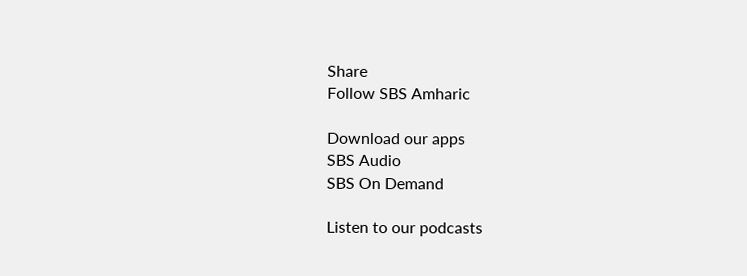Share
Follow SBS Amharic

Download our apps
SBS Audio
SBS On Demand

Listen to our podcasts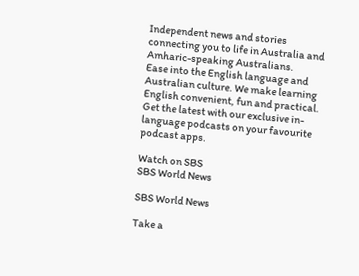Independent news and stories connecting you to life in Australia and Amharic-speaking Australians.
Ease into the English language and Australian culture. We make learning English convenient, fun and practical.
Get the latest with our exclusive in-language podcasts on your favourite podcast apps.

Watch on SBS
SBS World News

SBS World News

Take a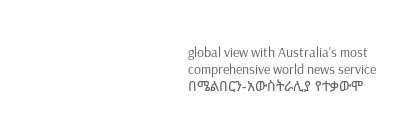global view with Australia's most comprehensive world news service
በሜልበርን-አውስትራሊያ የተቃውሞ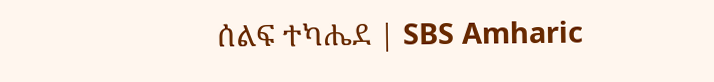ሰልፍ ተካሔደ | SBS Amharic